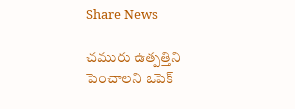Share News

చమురు ఉత్పత్తిని పెంచాలని ఒపెక్‌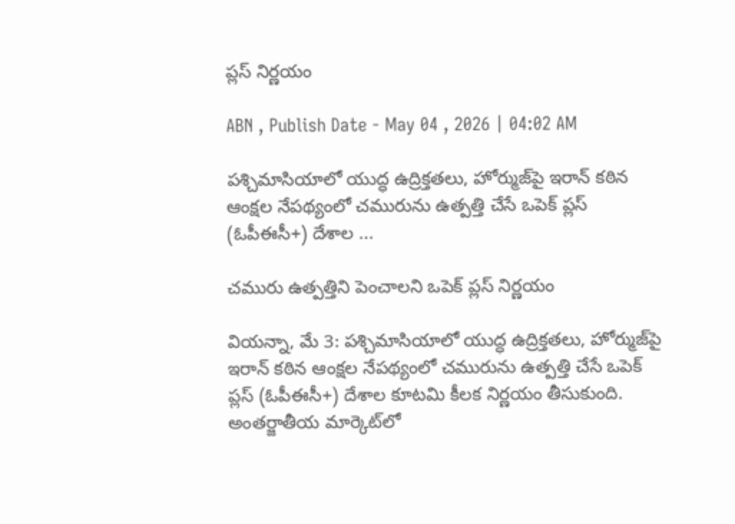ప్లస్‌ నిర్ణయం

ABN , Publish Date - May 04 , 2026 | 04:02 AM

పశ్చిమాసియాలో యుద్ధ ఉద్రిక్తతలు, హోర్ముజ్‌పై ఇరాన్‌ కఠిన ఆంక్షల నేపథ్యంలో చమురును ఉత్పత్తి చేసే ఒపెక్‌ ప్లస్‌ (ఓపీఈసీ+) దేశాల ...

చమురు ఉత్పత్తిని పెంచాలని ఒపెక్‌ ప్లస్‌ నిర్ణయం

వియన్నా, మే 3: పశ్చిమాసియాలో యుద్ధ ఉద్రిక్తతలు, హోర్ముజ్‌పై ఇరాన్‌ కఠిన ఆంక్షల నేపథ్యంలో చమురును ఉత్పత్తి చేసే ఒపెక్‌ ప్లస్‌ (ఓపీఈసీ+) దేశాల కూటమి కీలక నిర్ణయం తీసుకుంది. అంతర్జాతీయ మార్కెట్‌లో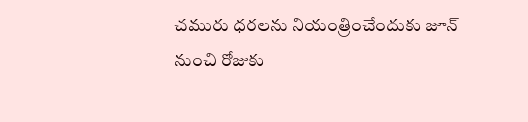చమురు ధరలను నియంత్రించేందుకు జూన్‌ నుంచి రోజుకు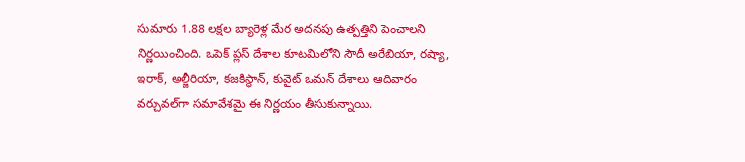సుమారు 1.88 లక్షల బ్యారెళ్ల మేర అదనపు ఉత్పత్తిని పెంచాలని నిర్ణయించింది. ఒపెక్‌ ప్లస్‌ దేశాల కూటమిలోని సౌదీ అరేబియా, రష్యా, ఇరాక్‌, అల్జీరియా, కజకిస్థాన్‌, కువైట్‌ ఒమన్‌ దేశాలు ఆదివారం వర్చువల్‌గా సమావేశమై ఈ నిర్ణయం తీసుకున్నాయి.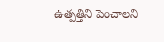ఉత్పత్తిని పెంచాలని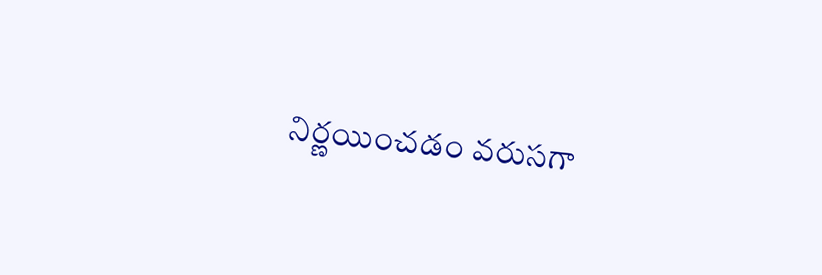నిర్ణయించడం వరుసగా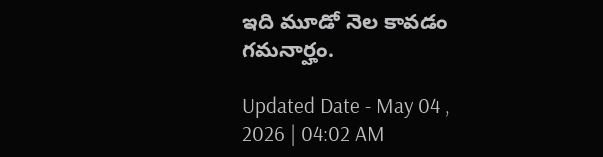ఇది మూడో నెల కావడం గమనార్హం.

Updated Date - May 04 , 2026 | 04:02 AM